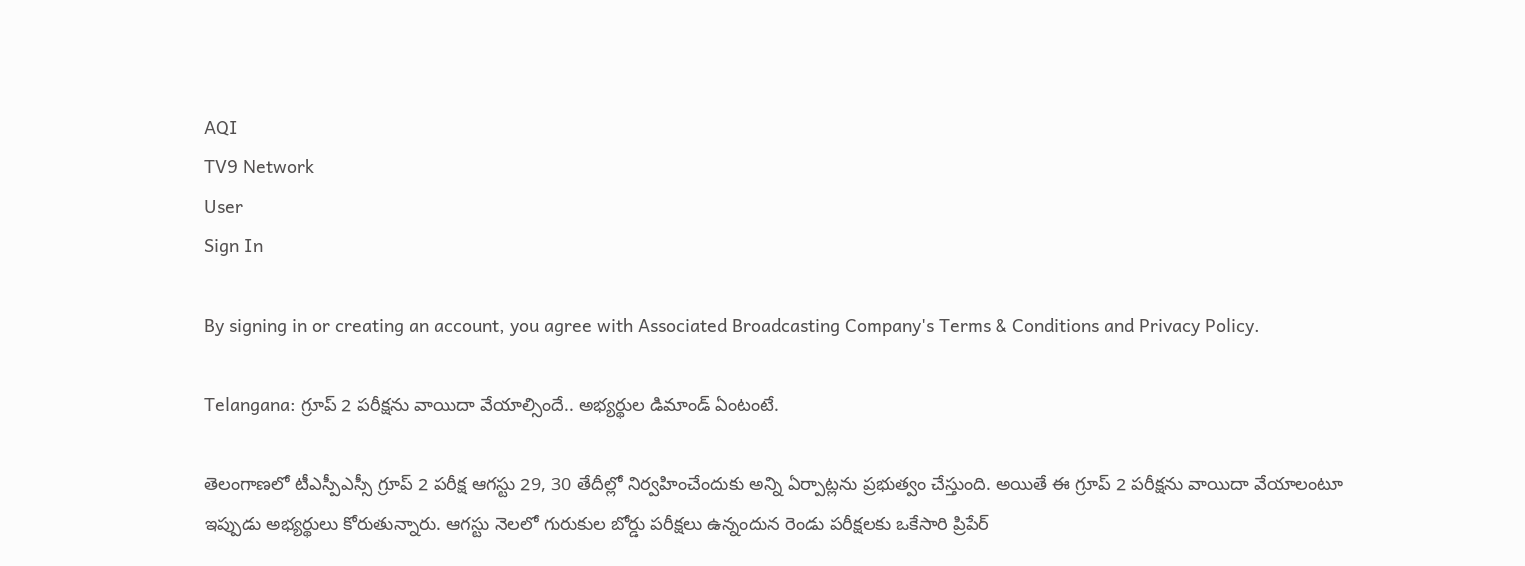AQI
TV9 Network
User
Sign In

By signing in or creating an account, you agree with Associated Broadcasting Company's Terms & Conditions and Privacy Policy.

Telangana: గ్రూప్‌ 2 పరీక్షను వాయిదా వేయాల్సిందే.. అభ్యర్థుల డిమాండ్‌ ఏంటంటే.

తెలంగాణలో టీఎస్పీఎస్సీ గ్రూప్ 2 పరీక్ష ఆగస్టు 29, 30 తేదీల్లో నిర్వహించేందుకు అన్ని ఏర్పాట్లను ప్రభుత్వం చేస్తుంది. అయితే ఈ గ్రూప్ 2 పరీక్షను వాయిదా వేయాలంటూ ఇప్పుడు అభ్యర్థులు కోరుతున్నారు. ఆగస్టు నెలలో గురుకుల బోర్డు పరీక్షలు ఉన్నందున రెండు పరీక్షలకు ఒకేసారి ప్రిపేర్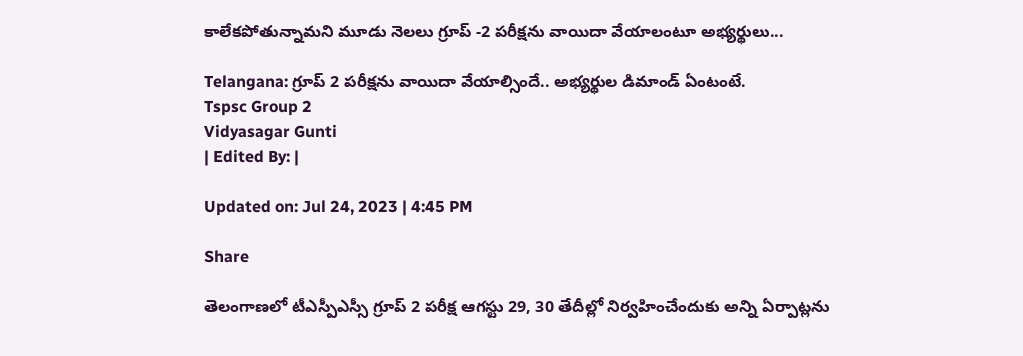కాలేకపోతున్నామని మూడు నెలలు గ్రూప్ -2 పరీక్షను వాయిదా వేయాలంటూ అభ్యర్థులు...

Telangana: గ్రూప్‌ 2 పరీక్షను వాయిదా వేయాల్సిందే.. అభ్యర్థుల డిమాండ్‌ ఏంటంటే.
Tspsc Group 2
Vidyasagar Gunti
| Edited By: |

Updated on: Jul 24, 2023 | 4:45 PM

Share

తెలంగాణలో టీఎస్పీఎస్సీ గ్రూప్ 2 పరీక్ష ఆగస్టు 29, 30 తేదీల్లో నిర్వహించేందుకు అన్ని ఏర్పాట్లను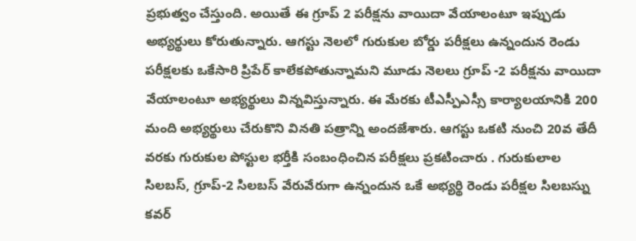ప్రభుత్వం చేస్తుంది. అయితే ఈ గ్రూప్ 2 పరీక్షను వాయిదా వేయాలంటూ ఇప్పుడు అభ్యర్థులు కోరుతున్నారు. ఆగస్టు నెలలో గురుకుల బోర్డు పరీక్షలు ఉన్నందున రెండు పరీక్షలకు ఒకేసారి ప్రిపేర్ కాలేకపోతున్నామని మూడు నెలలు గ్రూప్ -2 పరీక్షను వాయిదా వేయాలంటూ అభ్యర్థులు విన్నవిస్తున్నారు. ఈ మేరకు టీఎస్పీఎస్సీ కార్యాలయానికి 200 మంది అభ్యర్థులు చేరుకొని వినతి పత్రాన్ని అందజేశారు. ఆగస్టు ఒకటి నుంచి 20వ తేదీ వరకు గురుకుల పోస్టుల భర్తీకి సంబంధించిన పరీక్షలు ప్రకటించారు . గురుకులాల సిలబస్, గ్రూప్-2 సిలబస్ వేరువేరుగా ఉన్నందున ఒకే అభ్యర్థి రెండు పరీక్షల సిలబస్ను కవర్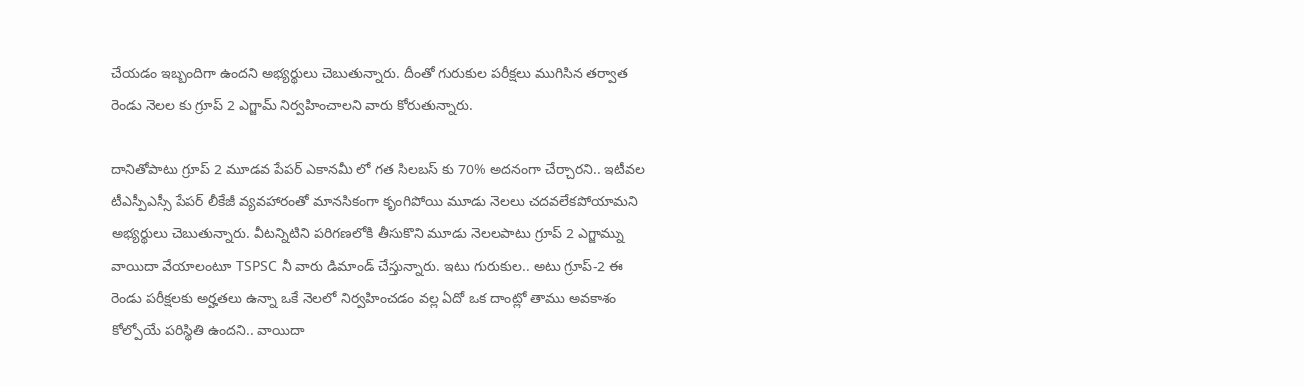చేయడం ఇబ్బందిగా ఉందని అభ్యర్థులు చెబుతున్నారు. దీంతో గురుకుల పరీక్షలు ముగిసిన తర్వాత రెండు నెలల కు గ్రూప్ 2 ఎగ్జామ్ నిర్వహించాలని వారు కోరుతున్నారు.

దానితోపాటు గ్రూప్ 2 మూడవ పేపర్ ఎకానమీ లో గత సిలబస్ కు 70% అదనంగా చేర్చారని.. ఇటీవల టీఎస్పీఎస్సీ పేపర్ లీకేజీ వ్యవహారంతో మానసికంగా కృంగిపోయి మూడు నెలలు చదవలేకపోయామని అభ్యర్థులు చెబుతున్నారు. వీటన్నిటిని పరిగణలోకి తీసుకొని మూడు నెలలపాటు గ్రూప్ 2 ఎగ్జామ్ను వాయిదా వేయాలంటూ TSPSC నీ వారు డిమాండ్ చేస్తున్నారు. ఇటు గురుకుల.. అటు గ్రూప్-2 ఈ రెండు పరీక్షలకు అర్హతలు ఉన్నా ఒకే నెలలో నిర్వహించడం వల్ల ఏదో ఒక దాంట్లో తాము అవకాశం కోల్పోయే పరిస్థితి ఉందని.. వాయిదా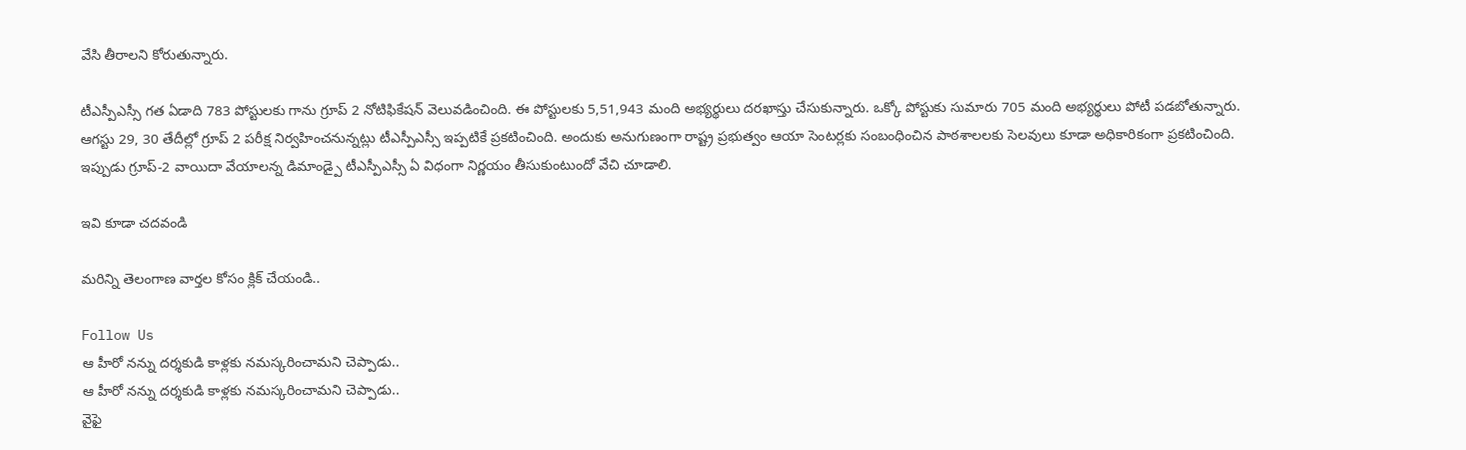వేసి తీరాలని కోరుతున్నారు.

టీఎస్పీఎస్సీ గత ఏడాది 783 పోస్టులకు గాను గ్రూప్ 2 నోటిఫికేషన్ వెలువడించింది. ఈ పోస్టులకు 5,51,943 మంది అభ్యర్థులు దరఖాస్తు చేసుకున్నారు. ఒక్కో పోస్టుకు సుమారు 705 మంది అభ్యర్థులు పోటీ పడబోతున్నారు. ఆగస్టు 29, 30 తేదీల్లో గ్రూప్ 2 పరీక్ష నిర్వహించనున్నట్లు టీఎస్పీఎస్సీ ఇప్పటికే ప్రకటించింది. అందుకు అనుగుణంగా రాష్ట్ర ప్రభుత్వం ఆయా సెంటర్లకు సంబంధించిన పాఠశాలలకు సెలవులు కూడా అధికారికంగా ప్రకటించింది. ఇప్పుడు గ్రూప్-2 వాయిదా వేయాలన్న డిమాండ్పై టీఎస్పీఎస్సీ ఏ విధంగా నిర్ణయం తీసుకుంటుందో వేచి చూడాలి.

ఇవి కూడా చదవండి

మరిన్ని తెలంగాణ వార్తల కోసం క్లిక్ చేయండి..

Follow Us
ఆ హీరో నన్ను దర్శకుడి కాళ్లకు నమస్కరించామని చెప్పాడు..
ఆ హీరో నన్ను దర్శకుడి కాళ్లకు నమస్కరించామని చెప్పాడు..
వైఫై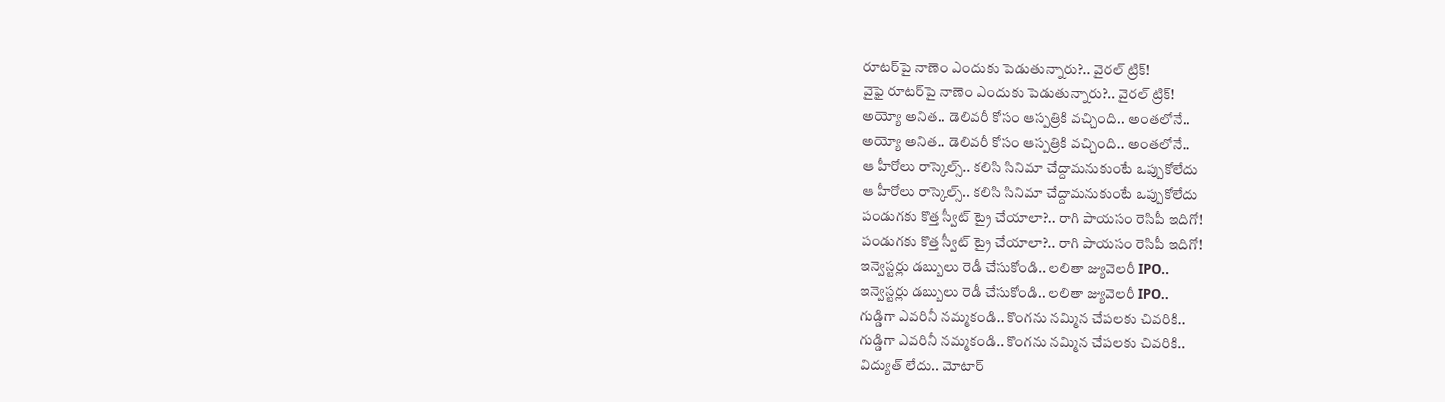రూటర్‌పై నాణెం ఎందుకు పెడుతున్నారు?.. వైరల్‌ ట్రిక్!
వైఫై రూటర్‌పై నాణెం ఎందుకు పెడుతున్నారు?.. వైరల్‌ ట్రిక్!
అయ్యో అనిత.. డెలివరీ కోసం ఆస్పత్రికి వచ్చింది.. అంతలోనే..
అయ్యో అనిత.. డెలివరీ కోసం ఆస్పత్రికి వచ్చింది.. అంతలోనే..
ఆ హీరోలు రాస్కెల్స్.. కలిసి సినిమా చేద్దామనుకుంటే ఒప్పుకోలేదు
ఆ హీరోలు రాస్కెల్స్.. కలిసి సినిమా చేద్దామనుకుంటే ఒప్పుకోలేదు
పండుగకు కొత్త స్వీట్ ట్రై చేయాలా?.. రాగి పాయసం రెసిపీ ఇదిగో!
పండుగకు కొత్త స్వీట్ ట్రై చేయాలా?.. రాగి పాయసం రెసిపీ ఇదిగో!
ఇన్వెస్టర్లు డబ్బులు రెడీ చేసుకోండి.. లలితా జ్యువెలరీ IPO..
ఇన్వెస్టర్లు డబ్బులు రెడీ చేసుకోండి.. లలితా జ్యువెలరీ IPO..
గుడ్డిగా ఎవరినీ నమ్మకండి.. కొంగను నమ్మిన చేపలకు చివరికి..
గుడ్డిగా ఎవరినీ నమ్మకండి.. కొంగను నమ్మిన చేపలకు చివరికి..
విద్యుత్ లేదు.. మోటార్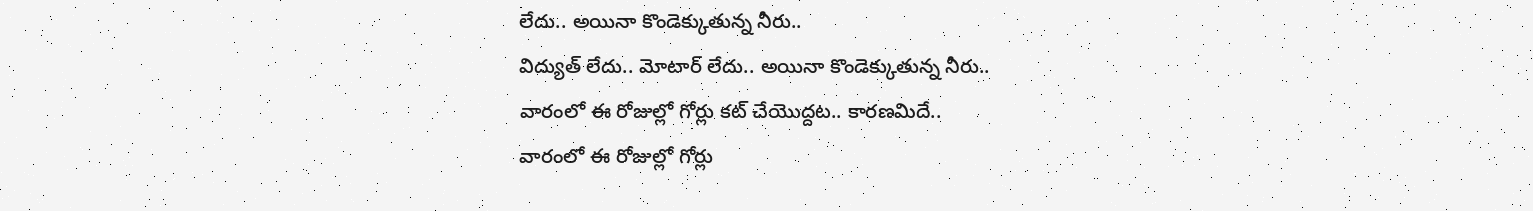లేదు.. అయినా కొండెక్కుతున్న నీరు..
విద్యుత్ లేదు.. మోటార్ లేదు.. అయినా కొండెక్కుతున్న నీరు..
వారంలో ఈ రోజుల్లో గోర్లు కట్ చేయొద్దట.. కారణమిదే..
వారంలో ఈ రోజుల్లో గోర్లు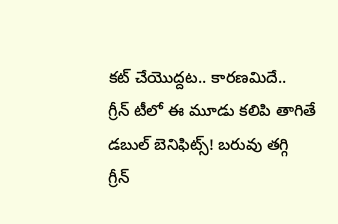కట్ చేయొద్దట.. కారణమిదే..
గ్రీన్ టీలో ఈ మూడు కలిపి తాగితే డబుల్ బెనిఫిట్స్! బరువు తగ్గి
గ్రీన్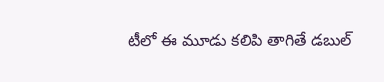టీలో ఈ మూడు కలిపి తాగితే డబుల్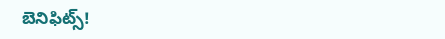బెనిఫిట్స్!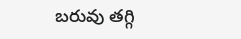బరువు తగ్గి